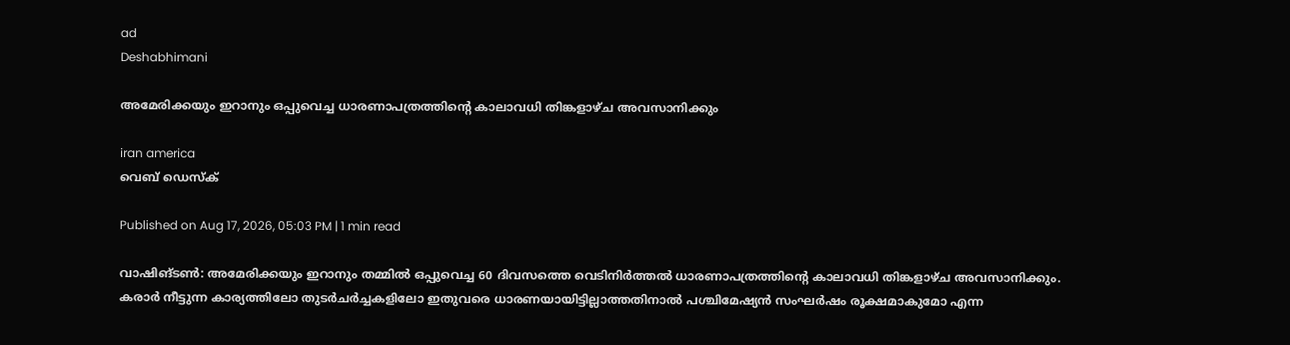ad
Deshabhimani

അമേരിക്കയും ഇറാനും ഒപ്പുവെച്ച ധാരണാപത്രത്തിന്റെ കാലാവധി തിങ്കളാഴ്ച അവസാനിക്കും

iran america
വെബ് ഡെസ്ക്

Published on Aug 17, 2026, 05:03 PM | 1 min read

വാഷിങ്ടൺ: അമേരിക്കയും ഇറാനും തമ്മിൽ ഒപ്പുവെച്ച 60 ദിവസത്തെ വെടിനിർത്തൽ ധാരണാപത്രത്തിന്റെ കാലാവധി തിങ്കളാഴ്ച അവസാനിക്കും. കരാർ നീട്ടുന്ന കാര്യത്തിലോ തുടർചർച്ചകളിലോ ഇതുവരെ ധാരണയായിട്ടില്ലാത്തതിനാൽ പശ്ചിമേഷ്യൻ സംഘർഷം രൂക്ഷമാകുമോ എന്ന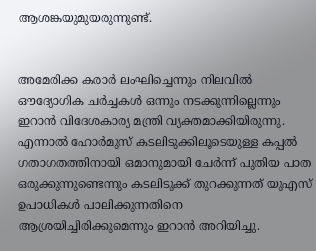ആശങ്കയുമുയരുന്നുണ്ട്.


അമേരിക്ക കരാർ ലംഘിച്ചെന്നും നിലവിൽ ഔദ്യോഗിക ചർച്ചകൾ ഒന്നും നടക്കുന്നില്ലെന്നും ഇറാൻ വിദേശകാര്യ മന്ത്രി വ്യക്തമാക്കിയിരുന്നു. എന്നാൽ ഹോർമുസ് കടലിടുക്കിലൂടെയുള്ള കപ്പൽ ഗതാഗതത്തിനായി ഒമാനുമായി ചേർന്ന് പുതിയ പാത ഒരുക്കുന്നുണ്ടെന്നും കടലിടുക്ക് തുറക്കുന്നത് യുഎസ് ഉപാധികൾ പാലിക്കുന്നതിനെ ആശ്രയിച്ചിരിക്കുമെന്നും ഇറാൻ അറിയിച്ചു.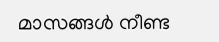മാസങ്ങൾ നീണ്ട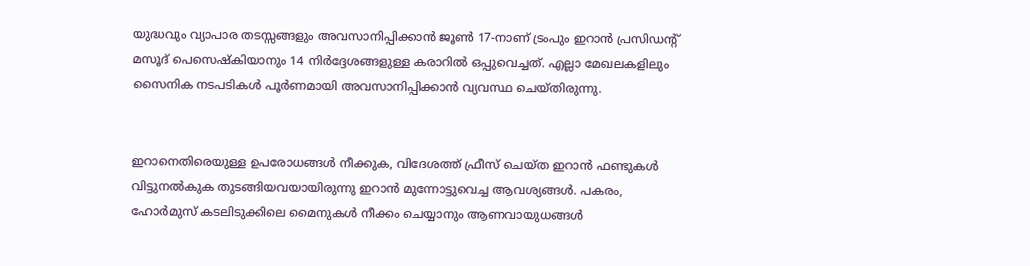യുദ്ധവും വ്യാപാര തടസ്സങ്ങളും അവസാനിപ്പിക്കാൻ ജൂൺ 17-നാണ് ട്രംപും ഇറാൻ പ്രസിഡന്റ് മസൂദ് പെസെഷ്കിയാനും 14 നിർദ്ദേശങ്ങളുള്ള കരാറിൽ ഒപ്പുവെച്ചത്. എല്ലാ മേഖലകളിലും സൈനിക നടപടികൾ പൂർണമായി അവസാനിപ്പിക്കാൻ വ്യവസ്ഥ ചെയ്തിരുന്നു.


ഇറാനെതിരെയുള്ള ഉപരോധങ്ങൾ നീക്കുക, വിദേശത്ത് ഫ്രീസ് ചെയ്ത ഇറാൻ ഫണ്ടുകൾ വിട്ടുനൽകുക തുടങ്ങിയവയായിരുന്നു ഇറാന്‍ മുന്നോട്ടുവെച്ച ആവശ്യങ്ങള്‍. പകരം, ഹോർമുസ് കടലിടുക്കിലെ മൈനുകൾ നീക്കം ചെയ്യാനും ആണവായുധങ്ങൾ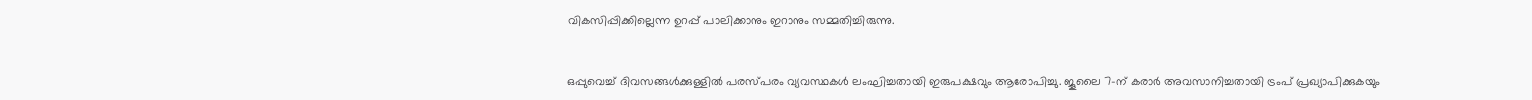വികസിപ്പിക്കില്ലെന്ന ഉറപ്പ് പാലിക്കാനും ഇറാനും സമ്മതിച്ചിരുന്നു.


ഒപ്പുവെച്ച് ദിവസങ്ങൾക്കുള്ളിൽ പരസ്പരം വ്യവസ്ഥകൾ ലംഘിച്ചതായി ഇരുപക്ഷവും ആരോപിച്ചു. ജൂലൈ 7-ന് കരാർ അവസാനിച്ചതായി ട്രംപ് പ്രഖ്യാപിക്കുകയും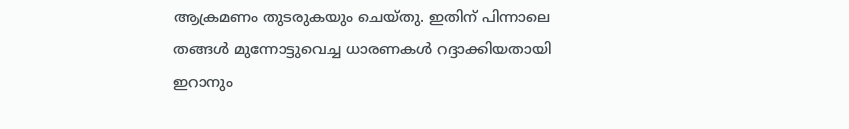ആക്രമണം തുടരുകയും ചെയ്തു. ഇതിന് പിന്നാലെ തങ്ങള്‍ മുന്നോട്ടുവെച്ച ധാരണകള്‍ റദ്ദാക്കിയതായി ഇറാനും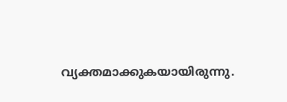വ്യക്തമാക്കുകയായിരുന്നു.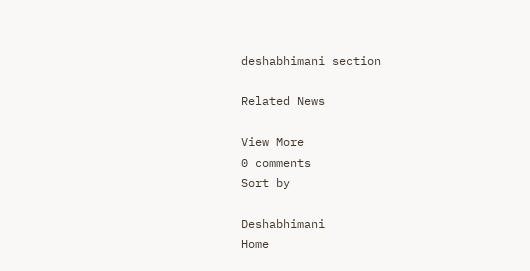deshabhimani section

Related News

View More
0 comments
Sort by

Deshabhimani
Home